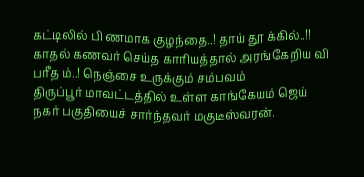கட்டிலில் பி ணமாக குழந்தை..! தாய் தூ க்கில்..!! காதல் கணவர் செய்த காரியத்தால் அரங்கேறிய வி பரீத ம்..! நெஞ்சை உருக்கும் சம்பவம்
திருப்பூர் மாவட்டத்தில் உள்ள காங்கேயம் ஜெய் நகர் பகுதியைச் சார்ந்தவர் மகுடீஸ்வரன்.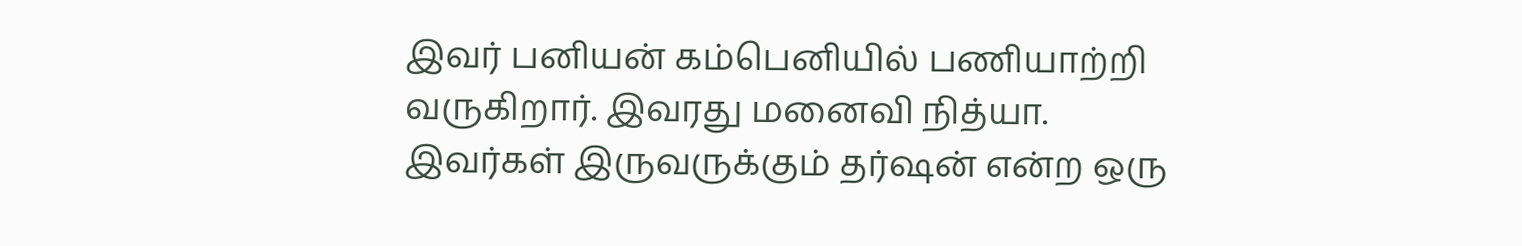இவர் பனியன் கம்பெனியில் பணியாற்றி வருகிறார். இவரது மனைவி நித்யா. இவர்கள் இருவருக்கும் தர்ஷன் என்ற ஒரு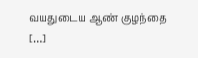வயதுடைய ஆண் குழந்தை […]